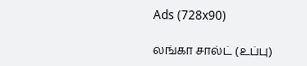Ads (728x90)

லங்கா சால்ட் (உப்பு)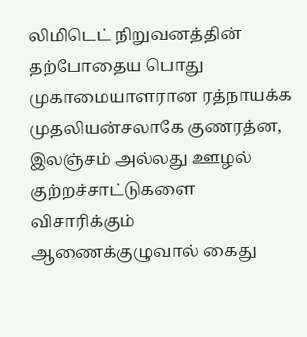லிமிடெட் நிறுவனத்தின் தற்போதைய பொது முகாமையாளரான ரத்நாயக்க முதலியன்சலாகே குணரத்ன, இலஞ்சம் அல்லது ஊழல் குற்றச்சாட்டுகளை விசாரிக்கும் ஆணைக்குழுவால் கைது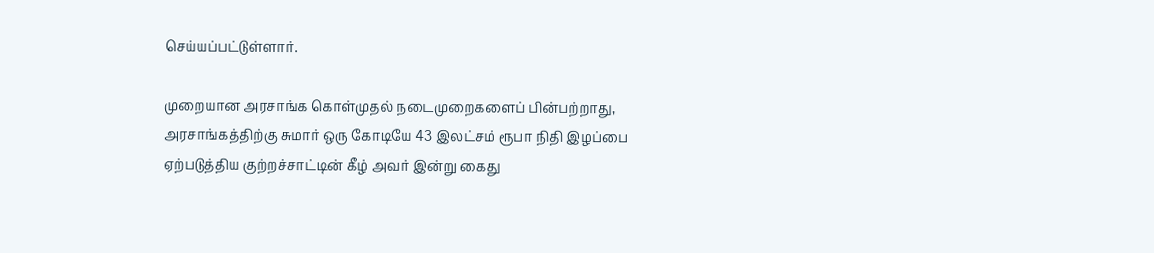செய்யப்பட்டுள்ளார்.

முறையான அரசாங்க கொள்முதல் நடைமுறைகளைப் பின்பற்றாது, அரசாங்கத்திற்கு சுமார் ஒரு கோடியே 43 இலட்சம் ரூபா நிதி இழப்பை ஏற்படுத்திய குற்றச்சாட்டின் கீழ் அவர் இன்று கைது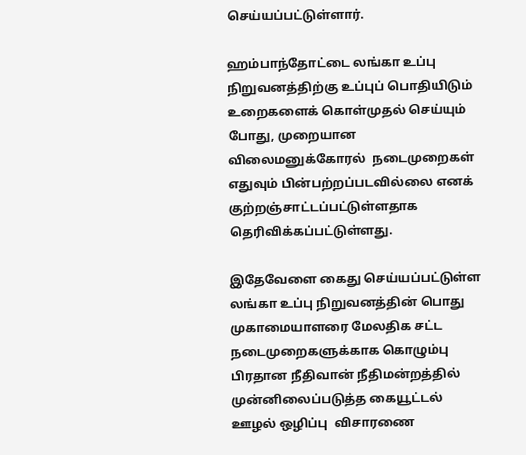செய்யப்பட்டுள்ளார்.

ஹம்பாந்தோட்டை லங்கா உப்பு நிறுவனத்திற்கு உப்புப் பொதியிடும் உறைகளைக் கொள்முதல் செய்யும் போது, முறையான விலைமனுக்கோரல்  நடைமுறைகள் எதுவும் பின்பற்றப்படவில்லை எனக் குற்றஞ்சாட்டப்பட்டுள்ளதாக தெரிவிக்கப்பட்டுள்ளது.

இதேவேளை கைது செய்யப்பட்டுள்ள லங்கா உப்பு நிறுவனத்தின் பொது முகாமையாளரை மேலதிக சட்ட நடைமுறைகளுக்காக கொழும்பு பிரதான நீதிவான் நீதிமன்றத்தில் முன்னிலைப்படுத்த கையூட்டல்  ஊழல் ஒழிப்பு  விசாரணை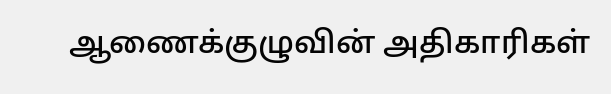ஆணைக்குழுவின் அதிகாரிகள்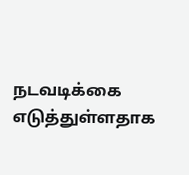நடவடிக்கை எடுத்துள்ளதாக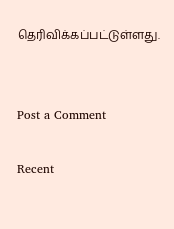தெரிவிக்கப்பட்டுள்ளது.


Post a Comment

Recent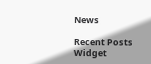News

Recent Posts Widget